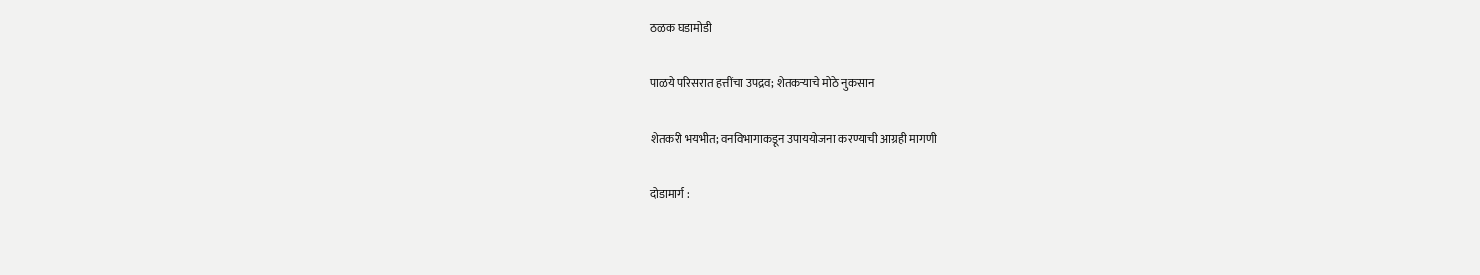ठळक घडामोडी

पाळये परिसरात हत्तींचा उपद्रव; शेतकऱ्याचे मोठे नुकसान

शेतकरी भयभीत; वनविभागाकडून उपाययोजना करण्याची आग्रही मागणी

दोडामार्ग :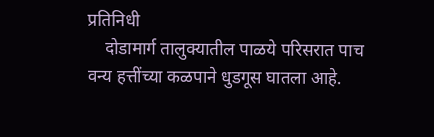प्रतिनिधी
    दोडामार्ग तालुक्यातील पाळये परिसरात पाच वन्य हत्तींच्या कळपाने धुडगूस घातला आहे.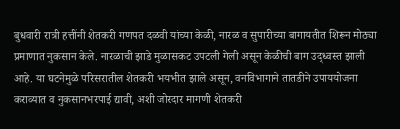बुधवारी रात्री हत्तींनी शेतकरी गणपत दळवी यांच्या केळी, नारळ व सुपारीच्या बागायतीत शिरून मोठ्या प्रमाणात नुकसान केले. नारळाची झाडे मुळासकट उपटली गेली असून केळीची बाग उद्ध्वस्त झाली आहे. या घटनेमुळे परिसरातील शेतकरी भयभीत झाले असून, वनविभागाने तातडीने उपाययोजना कराव्यात व नुकसानभरपाई द्यावी, अशी जोरदार मागणी शेतकरी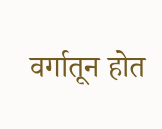वर्गातून होत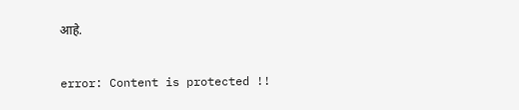आहे.

error: Content is protected !!